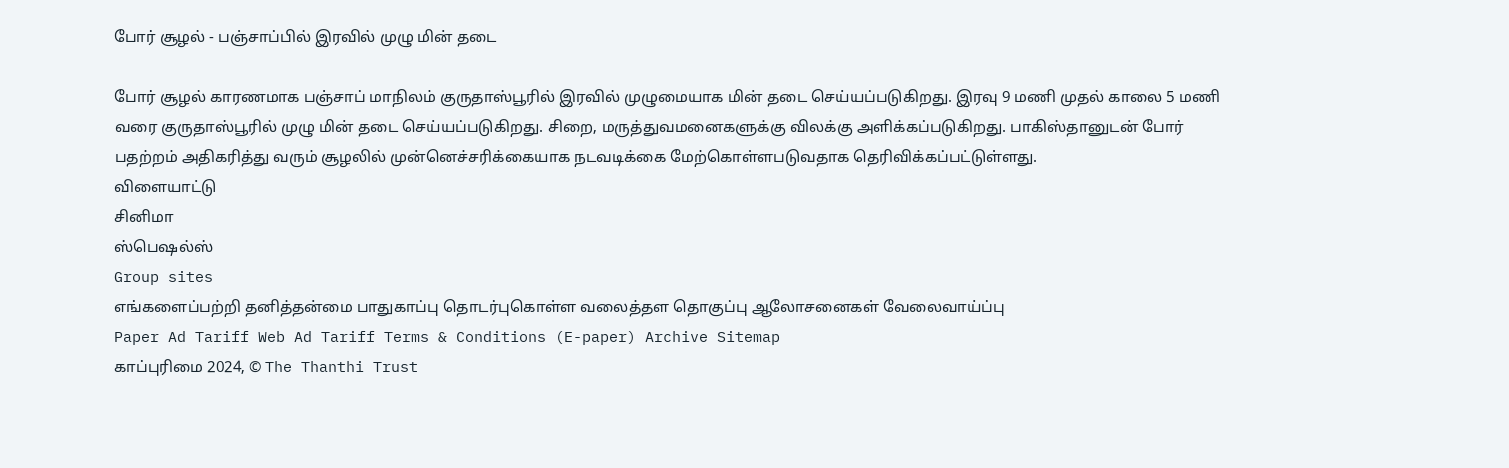போர் சூழல் - பஞ்சாப்பில் இரவில் முழு மின் தடை

போர் சூழல் காரணமாக பஞ்சாப் மாநிலம் குருதாஸ்பூரில் இரவில் முழுமையாக மின் தடை செய்யப்படுகிறது. இரவு 9 மணி முதல் காலை 5 மணி வரை குருதாஸ்பூரில் முழு மின் தடை செய்யப்படுகிறது. சிறை, மருத்துவமனைகளுக்கு விலக்கு அளிக்கப்படுகிறது. பாகிஸ்தானுடன் போர் பதற்றம் அதிகரித்து வரும் சூழலில் முன்னெச்சரிக்கையாக நடவடிக்கை மேற்கொள்ளபடுவதாக தெரிவிக்கப்பட்டுள்ளது.
விளையாட்டு
சினிமா
ஸ்பெஷல்ஸ்
Group sites
எங்களைப்பற்றி தனித்தன்மை பாதுகாப்பு தொடர்புகொள்ள வலைத்தள தொகுப்பு ஆலோசனைகள் வேலைவாய்ப்பு
Paper Ad Tariff Web Ad Tariff Terms & Conditions (E-paper) Archive Sitemap
காப்புரிமை 2024, © The Thanthi Trust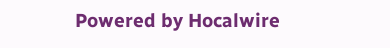Powered by Hocalwire